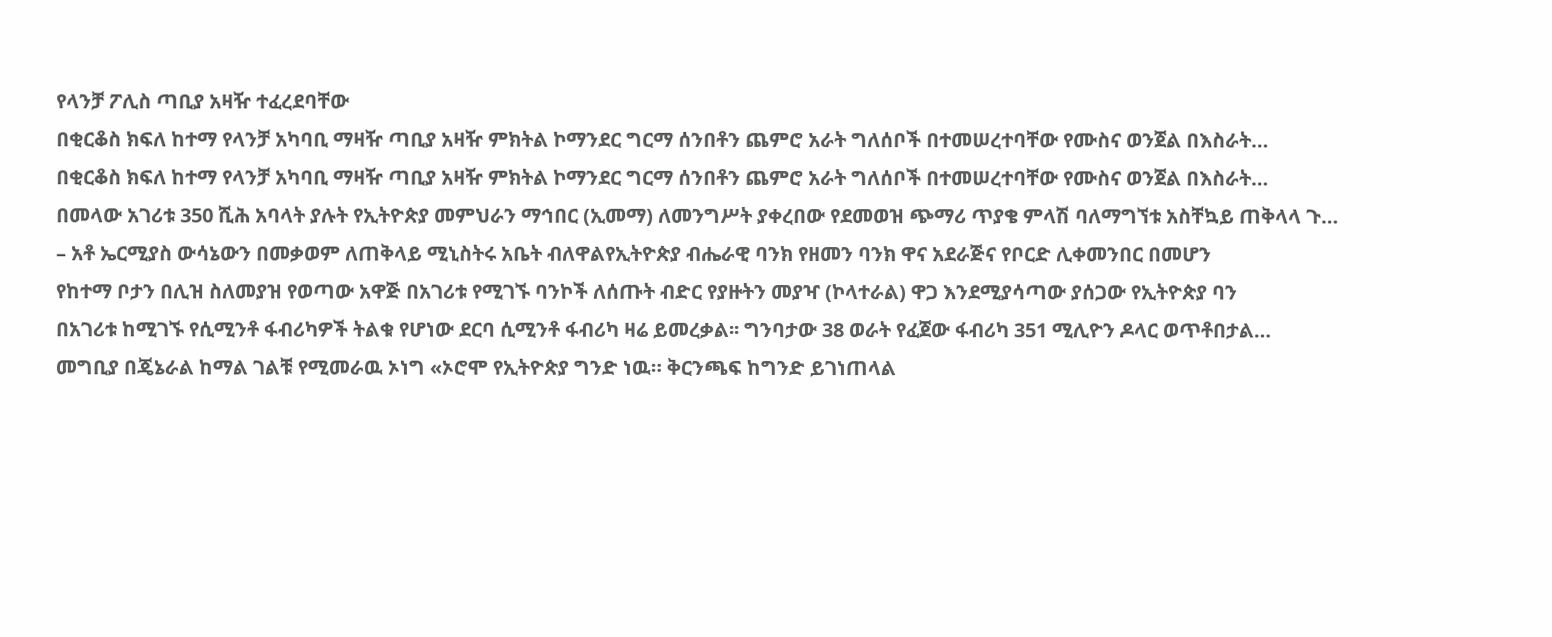የላንቻ ፖሊስ ጣቢያ አዛዥ ተፈረደባቸው
በቂርቆስ ክፍለ ከተማ የላንቻ አካባቢ ማዛዥ ጣቢያ አዛዥ ምክትል ኮማንደር ግርማ ሰንበቶን ጨምሮ አራት ግለሰቦች በተመሠረተባቸው የሙስና ወንጀል በእስራት…
በቂርቆስ ክፍለ ከተማ የላንቻ አካባቢ ማዛዥ ጣቢያ አዛዥ ምክትል ኮማንደር ግርማ ሰንበቶን ጨምሮ አራት ግለሰቦች በተመሠረተባቸው የሙስና ወንጀል በእስራት…
በመላው አገሪቱ 350 ሺሕ አባላት ያሉት የኢትዮጵያ መምህራን ማኅበር (ኢመማ) ለመንግሥት ያቀረበው የደመወዝ ጭማሪ ጥያቄ ምላሽ ባለማግኘቱ አስቸኳይ ጠቅላላ ጉ…
– አቶ ኤርሚያስ ውሳኔውን በመቃወም ለጠቅላይ ሚኒስትሩ አቤት ብለዋልየኢትዮጵያ ብሔራዊ ባንክ የዘመን ባንክ ዋና አደራጅና የቦርድ ሊቀመንበር በመሆን
የከተማ ቦታን በሊዝ ስለመያዝ የወጣው አዋጅ በአገሪቱ የሚገኙ ባንኮች ለሰጡት ብድር የያዙትን መያዣ (ኮላተራል) ዋጋ እንደሚያሳጣው ያሰጋው የኢትዮጵያ ባን
በአገሪቱ ከሚገኙ የሲሚንቶ ፋብሪካዎች ትልቁ የሆነው ደርባ ሲሚንቶ ፋብሪካ ዛሬ ይመረቃል፡፡ ግንባታው 38 ወራት የፈጀው ፋብሪካ 351 ሚሊዮን ዶላር ወጥቶበታል…
መግቢያ በጄኔራል ከማል ገልቹ የሚመራዉ ኦነግ «ኦሮሞ የኢትዮጵያ ግንድ ነዉ። ቅርንጫፍ ከግንድ ይገነጠላል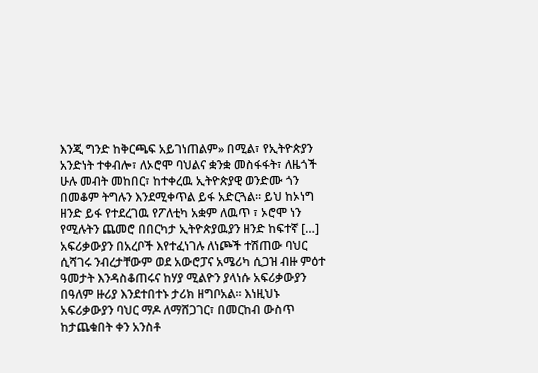እንጂ ግንድ ከቅርጫፍ አይገነጠልም» በሚል፣ የኢትዮጵያን አንድነት ተቀብሎ፣ ለኦሮሞ ባህልና ቋንቋ መስፋፋት፣ ለዜጎች ሁሉ መብት መከበር፣ ከተቀረዉ ኢትዮጵያዊ ወንድሙ ጎን በመቆም ትግሉን እንደሚቀጥል ይፋ አድርጓል። ይህ ከኦነግ ዘንድ ይፋ የተደረገዉ የፖለቲካ አቋም ለዉጥ ፣ ኦሮሞ ነን የሚሉትን ጨመሮ በበርካታ ኢትዮጵያዉያን ዘንድ ከፍተኛ […]
አፍሪቃውያን በአረቦች እየተፈነገሉ ለነጮች ተሽጠው ባህር ሲሻገሩ ንብረታቸውም ወደ አውሮፓና አሜሪካ ሲጋዝ ብዙ ምዕተ ዓመታት እንዳስቆጠሩና ከሃያ ሚልዮን ያላነሱ አፍሪቃውያን በዓለም ዙሪያ እንደተበተኑ ታሪክ ዘግቦአል፡፡ እነዚህኑ አፍሪቃውያን ባህር ማዶ ለማሸጋገር፣ በመርከብ ውስጥ ከታጨቁበት ቀን አንስቶ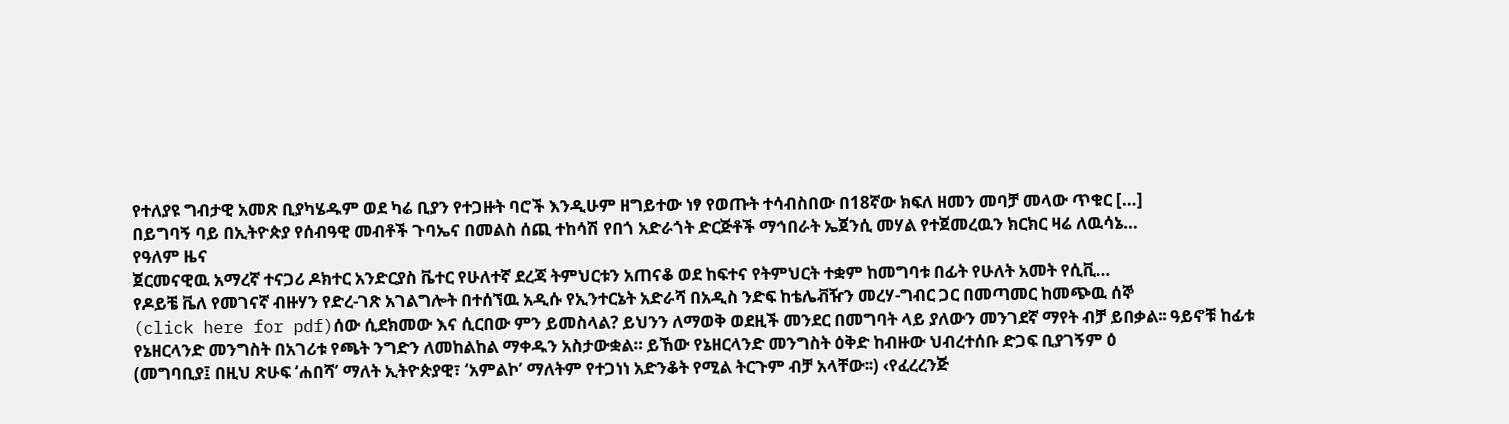የተለያዩ ግብታዊ አመጽ ቢያካሄዱም ወደ ካሬ ቢያን የተጋዙት ባሮች እንዲሁም ዘግይተው ነፃ የወጡት ተሳብስበው በ18ኛው ክፍለ ዘመን መባቻ መላው ጥቁር […]
በይግባኝ ባይ በኢትዮጵያ የሰብዓዊ መብቶች ጉባኤና በመልስ ሰጪ ተከሳሽ የበጎ አድራጎት ድርጅቶች ማኅበራት ኤጀንሲ መሃል የተጀመረዉን ክርክር ዛሬ ለዉሳኔ…
የዓለም ዜና
ጀርመናዊዉ አማረኛ ተናጋሪ ዶክተር አንድርያስ ቬተር የሁለተኛ ደረጃ ትምህርቱን አጠናቆ ወደ ከፍተና የትምህርት ተቋም ከመግባቱ በፊት የሁለት አመት የሲቪ…
የዶይቼ ቬለ የመገናኛ ብዙሃን የድረ-ገጽ አገልግሎት በተሰኘዉ አዲሱ የኢንተርኔት አድራሻ በአዲስ ንድፍ ከቴሌቭዥን መረሃ-ግብር ጋር በመጣመር ከመጭዉ ሰኞ
(click here for pdf)ሰው ሲደክመው እና ሲርበው ምን ይመስላል? ይህንን ለማወቅ ወደዚች መንደር በመግባት ላይ ያለውን መንገደኛ ማየት ብቻ ይበቃል፡፡ ዓይኖቹ ከፊቱ
የኔዘርላንድ መንግስት በአገሪቱ የጫት ንግድን ለመከልከል ማቀዱን አስታውቋል። ይኸው የኔዘርላንድ መንግስት ዕቅድ ከብዙው ህብረተሰቡ ድጋፍ ቢያገኝም ዕ
(መግባቢያ፤ በዚህ ጽሁፍ ‘ሐበሻ’ ማለት ኢትዮጵያዊ፣ ‘አምልኮ’ ማለትም የተጋነነ አድንቆት የሚል ትርጉም ብቻ አላቸው፡፡) ‹የፈረረንጅ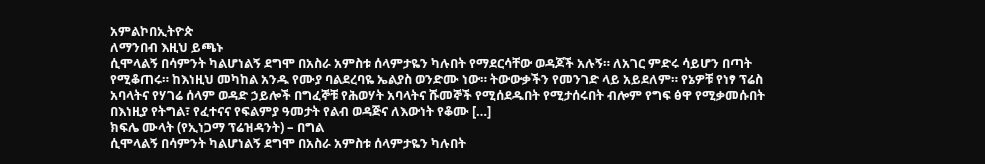አምልኮበኢትዮጵ
ለማንበብ እዚህ ይጫኑ
ሲሞላልኝ በሳምንት ካልሆነልኝ ደግሞ በአስራ አምስቱ ሰላምታዬን ካሉበት የማደርሳቸው ወዳጆች አሉኝ። ለአገር ምድሩ ሳይሆን በጣት የሚቆጠሩ። ከእነዚህ መካከል አንዱ የሙያ ባልደረባዬ ኤልያስ ወንድሙ ነው። ትውውቃችን የመንገድ ላይ አይደለም። የኔዎቹ የነፃ ፕሬስ አባላትና የሃገሬ ሰላም ወዳድ ኃይሎች በግፈኞቹ የሕወሃት አባላትና ሹመኞች የሚሰደዱበት የሚታሰሩበት ብሎም የግፍ ፅዋ የሚቃመሱበት በእነዚያ የትግል፣ የፈተናና የፍልምያ ዓመታት የልብ ወዳጅና ለእውነት የቆሙ […]
ክፍሌ ሙላት (የኢነጋማ ፕሬዝዳንት) – በግል
ሲሞላልኝ በሳምንት ካልሆነልኝ ደግሞ በአስራ አምስቱ ሰላምታዬን ካሉበት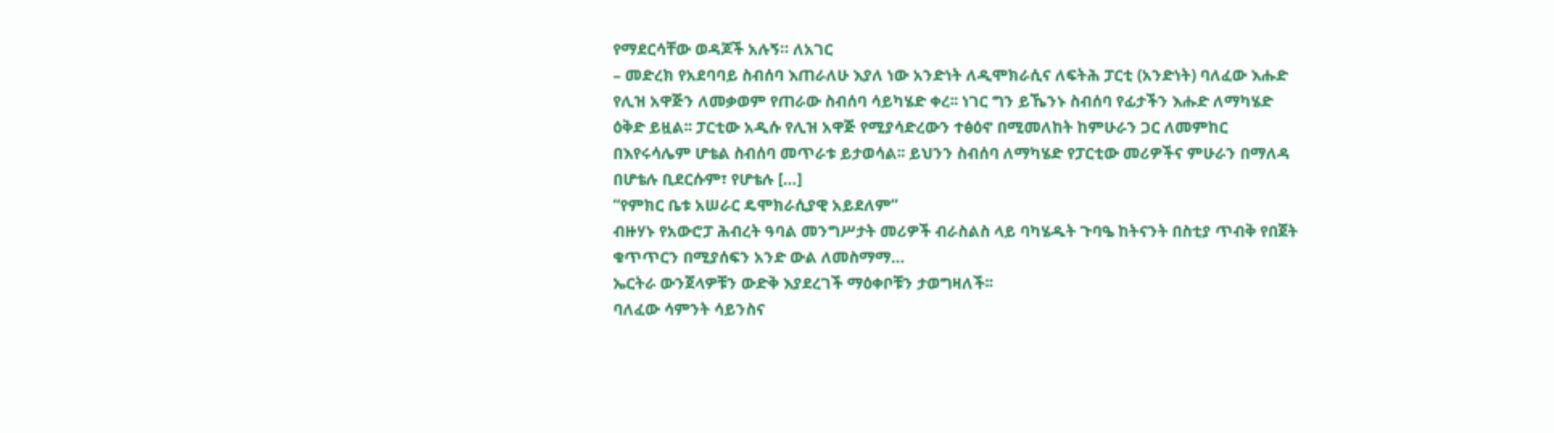የማደርሳቸው ወዳጆች አሉኝ። ለአገር
– መድረክ የአደባባይ ስብሰባ እጠራለሁ እያለ ነው አንድነት ለዲሞክራሲና ለፍትሕ ፓርቲ (አንድነት) ባለፈው እሑድ የሊዝ አዋጅን ለመቃወም የጠራው ስብሰባ ሳይካሄድ ቀረ፡፡ ነገር ግን ይኼንኑ ስብሰባ የፊታችን እሑድ ለማካሄድ ዕቅድ ይዟል፡፡ ፓርቲው አዲሱ የሊዝ አዋጅ የሚያሳድረውን ተፅዕኖ በሚመለከት ከምሁራን ጋር ለመምከር በእየሩሳሌም ሆቴል ስብሰባ መጥራቱ ይታወሳል፡፡ ይህንን ስብሰባ ለማካሄድ የፓርቲው መሪዎችና ምሁራን በማለዳ በሆቴሉ ቢደርሱም፣ የሆቴሉ […]
“የምክር ቤቱ አሠራር ዴሞክራሲያዊ አይደለም”
ብዙሃኑ የአውሮፓ ሕብረት ዓባል መንግሥታት መሪዎች ብራስልስ ላይ ባካሄዱት ጉባዔ ከትናንት በስቲያ ጥብቅ የበጀት ቁጥጥርን በሚያሰፍን አንድ ውል ለመስማማ…
ኤርትራ ውንጀላዎቹን ውድቅ እያደረገች ማዕቀቦቹን ታወግዛለች፡፡
ባለፈው ሳምንት ሳይንስና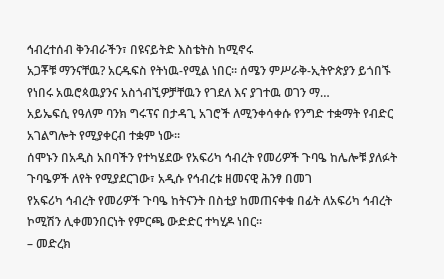ኅብረተሰብ ቅንብራችን፣ በዩናይትድ እስቴትስ ከሚኖሩ
አጋቾቹ ማንናቸዉ? አርዱፍስ የትነዉ-የሚል ነበር። ሰሜን ምሥራቅ-ኢትዮጵያን ይጎበኙ የነበሩ አዉሮጳዉያንና አስጎብኚዎቻቸዉን የገደለ እና ያገተዉ ወገን ማ…
አይኤፍሲ የዓለም ባንክ ግሩፕና በታዳጊ አገሮች ለሚንቀሳቀሱ የንግድ ተቋማት የብድር አገልግሎት የሚያቀርብ ተቋም ነው፡፡
ሰሞኑን በአዲስ አበባችን የተካሄደው የአፍሪካ ኅብረት የመሪዎች ጉባዔ ከሌሎቹ ያለፉት ጉባዔዎች ለየት የሚያደርገው፣ አዲሱ የኅብረቱ ዘመናዊ ሕንፃ በመገ
የአፍሪካ ኅብረት የመሪዎች ጉባዔ ከትናንት በስቲያ ከመጠናቀቁ በፊት ለአፍሪካ ኅብረት ኮሚሽን ሊቀመንበርነት የምርጫ ውድድር ተካሂዶ ነበር፡፡
– መድረክ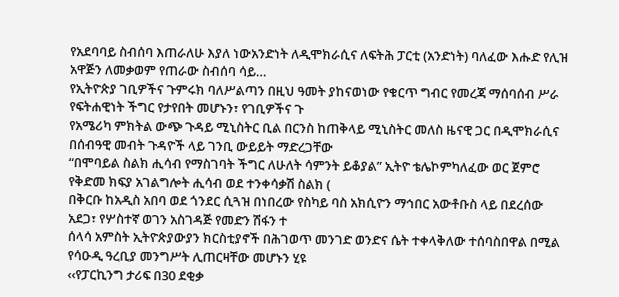የአደባባይ ስብሰባ እጠራለሁ እያለ ነውአንድነት ለዲሞክራሲና ለፍትሕ ፓርቲ (አንድነት) ባለፈው እሑድ የሊዝ አዋጅን ለመቃወም የጠራው ስብሰባ ሳይ…
የኢትዮጵያ ገቢዎችና ጉምሩክ ባለሥልጣን በዚህ ዓመት ያከናወነው የቁርጥ ግብር የመረጃ ማሰባሰብ ሥራ የፍትሐዊነት ችግር የታየበት መሆኑን፣ የገቢዎችና ጉ
የአሜሪካ ምክትል ውጭ ጉዳይ ሚኒስትር ቢል በርንስ ከጠቅላይ ሚኒስትር መለስ ዜናዊ ጋር በዲሞክራሲና በሰብዓዊ መብት ጉዳዮች ላይ ገንቢ ውይይት ማድረጋቸው
“በሞባይል ስልክ ሒሳብ የማስገባት ችግር ለሁለት ሳምንት ይቆያል” ኢትዮ ቴሌኮምካለፈው ወር ጀምሮ የቅድመ ክፍያ አገልግሎት ሒሳብ ወደ ተንቀሳቃሽ ስልክ (
በቅርቡ ከአዲስ አበባ ወደ ጎንደር ሲጓዝ በነበረው የስካይ ባስ አክሲዮን ማኅበር አውቶቡስ ላይ በደረሰው አደጋ፣ የሦስተኛ ወገን አስገዳጅ የመድን ሽፋን ተ
ሰላሳ አምስት ኢትዮጵያውያን ክርስቲያኖች በሕገወጥ መንገድ ወንድና ሴት ተቀላቅለው ተሰባስበዋል በሚል የሳዑዲ ዓረቢያ መንግሥት ሊጠርዛቸው መሆኑን ሂዩ
‹‹የፓርኪንግ ታሪፍ በ30 ደቂቃ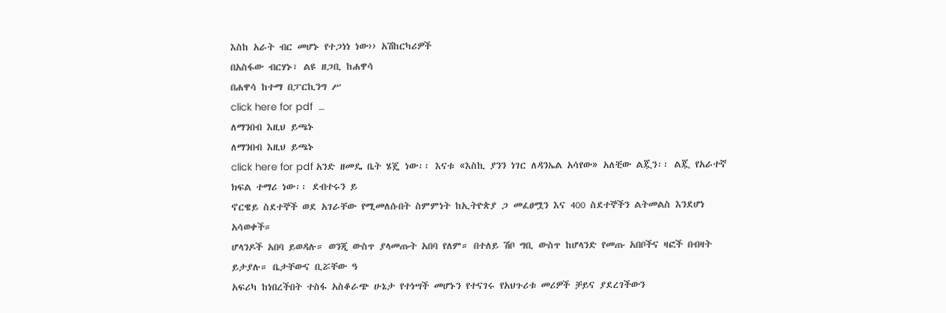እስከ አራት ብር መሆኑ የተጋነነ ነው›› አሽከርካሪዎች
በአስፋው ብርሃኑ፣ ልዩ ዘጋቢ ከሐዋሳ
በሐዋሳ ከተማ በፓርኪንግ ሥ
click here for pdf  …
ለማንበብ እዚህ ይጫኑ
ለማንበብ እዚህ ይጫኑ
click here for pdf አንድ ዘመዴ ቤት ሄጄ ነው፡፡ እናቱ «እስኪ ያንን ነገር ለዳንኤል አሳየው» አለቺው ልጇን፡፡ ልጇ የአራተኛ ክፍል ተማሪ ነው፡፡ ደብተሩን ይ
ኖርዌይ ስደተኞች ወደ አገራቸው የሚመለሱበት ስምምነት ከኢትዮጵያ ጋ መፈፀሟን እና 400 ስደተኞችን ልትመልስ እንደሆነ አሳወቀች።
ሆላንዶች አበባ ይወዳሉ። ወንጂ ውስጥ ያላመጡት አበባ የለም። በተለይ ሽቦ ግቢ ውስጥ ከሆላንድ የመጡ አበቦችና ዛፎች በብዛት ይታያሉ። ቤታቸውና ቢሯቸው ዓ
አፍሪካ ከነበረችበት ተስፋ አስቆራጭ ሁኔታ የተነሣች መሆኑን የተናገሩ የአህጉሪቱ መሪዎች ቻይና ያደረገችውን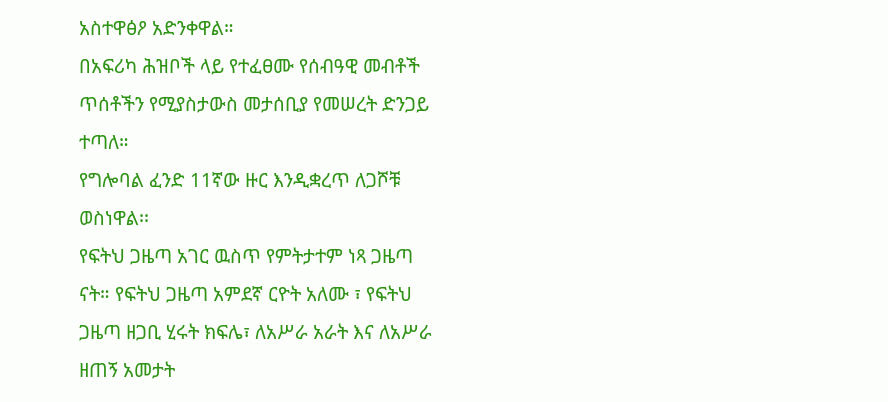አስተዋፅዖ አድንቀዋል።
በአፍሪካ ሕዝቦች ላይ የተፈፀሙ የሰብዓዊ መብቶች ጥሰቶችን የሚያስታውስ መታሰቢያ የመሠረት ድንጋይ ተጣለ።
የግሎባል ፈንድ 11ኛው ዙር እንዲቋረጥ ለጋሾቹ ወስነዋል፡፡
የፍትህ ጋዜጣ አገር ዉስጥ የምትታተም ነጻ ጋዜጣ ናት። የፍትህ ጋዜጣ አምደኛ ርዮት አለሙ ፣ የፍትህ ጋዜጣ ዘጋቢ ሂሩት ክፍሌ፣ ለአሥራ አራት እና ለአሥራ ዘጠኝ አመታት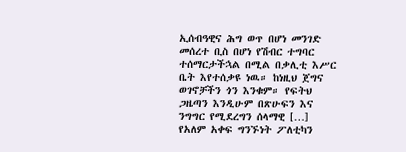ኢሰብዓዊና ሕግ ወጥ በሆነ መንገድ መሰረተ ቢስ በሆነ የሽብር ተግባር ተሰማርታችኋል በሚል በቃሊቲ እሥር ቤት እየተሰቃዩ ነዉ። ከነዚህ ጀግና ወገኖቻችን ጎን እንቁም። የፍትህ ጋዜጣን እንዲሁም በጽሁፍን እና ንግግር የሚደረግን ሰላማዊ […]
የአለም አቀፍ ግንኙነት ፖለቲካን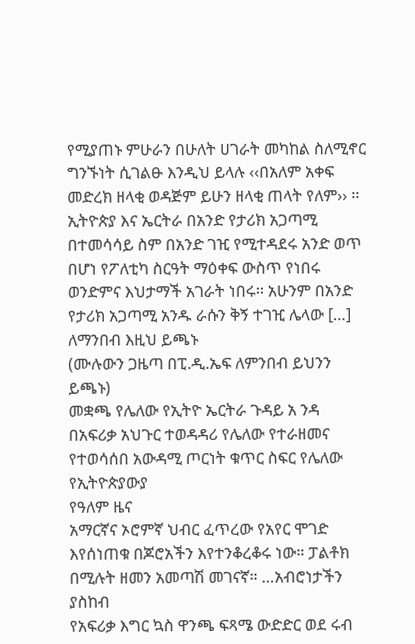የሚያጠኑ ምሁራን በሁለት ሀገራት መካከል ስለሚኖር ግንኙነት ሲገልፁ እንዲህ ይላሉ ‹‹በአለም አቀፍ መድረክ ዘላቂ ወዳጅም ይሁን ዘላቂ ጠላት የለም›› ፡፡ኢትዮጵያ እና ኤርትራ በአንድ የታሪክ አጋጣሚ በተመሳሳይ ስም በአንድ ገዢ የሚተዳደሩ አንድ ወጥ በሆነ የፖለቲካ ስርዓት ማዕቀፍ ውስጥ የነበሩ ወንድምና እህታማች አገራት ነበሩ፡፡ አሁንም በአንድ የታሪክ አጋጣሚ አንዱ ራሱን ቅኝ ተገዢ ሌላው […]
ለማንበብ እዚህ ይጫኑ
(ሙሉውን ጋዜጣ በፒ.ዲ.ኤፍ ለምንበብ ይህንን ይጫኑ)
መቋጫ የሌለው የኢትዮ ኤርትራ ጉዳይ አ ንዳ በአፍሪቃ አህጉር ተወዳዳሪ የሌለው የተራዘመና የተወሳሰበ አውዳሚ ጦርነት ቁጥር ስፍር የሌለው የኢትዮጵያውያ
የዓለም ዜና
አማርኛና ኦሮምኛ ህብር ፈጥረው የአየር ሞገድ እየሰነጠቁ በጆሮአችን እየተንቆረቆሩ ነው። ፓልቶክ በሚሉት ዘመን አመጣሽ መገናኛ። …አብሮነታችን ያስከብ
የአፍሪቃ እግር ኳስ ዋንጫ ፍጻሜ ውድድር ወደ ሩብ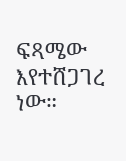ፍጻሜው እየተሸጋገረ ነው።